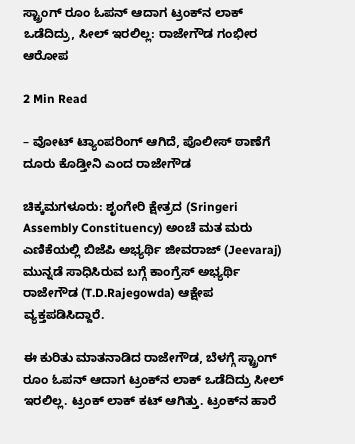ಸ್ಟ್ರಾಂಗ್‌ ರೂಂ ಓಪನ್‌ ಆದಾಗ ಟ್ರಂಕ್‌ನ ಲಾಕ್‌ ಒಡೆದಿದ್ರು, ಸೀಲ್‌ ಇರಲಿಲ್ಲ: ರಾಜೇಗೌಡ ಗಂಭೀರ ಆರೋಪ

2 Min Read

– ವೋಟ್‌ ಟ್ಯಾಂಪರಿಂಗ್‌ ಆಗಿದೆ, ಪೊಲೀಸ್‌ ಠಾಣೆಗೆ ದೂರು ಕೊಡ್ತೀನಿ ಎಂದ ರಾಜೇಗೌಡ

ಚಿಕ್ಕಮಗಳೂರು: ಶೃಂಗೇರಿ ಕ್ಷೇತ್ರದ (Sringeri Assembly Constituency) ಅಂಚೆ ಮತ ಮರು ಎಣಿಕೆಯಲ್ಲಿ ಬಿಜೆಪಿ ಅಭ್ಯರ್ಥಿ ಜೀವರಾಜ್‌ (Jeevaraj) ಮುನ್ನಡೆ ಸಾಧಿಸಿರುವ ಬಗ್ಗೆ ಕಾಂಗ್ರೆಸ್‌ ಅಭ್ಯರ್ಥಿ ರಾಜೇಗೌಡ (T.D.Rajegowda) ಆಕ್ಷೇಪ ವ್ಯಕ್ತಪಡಿಸಿದ್ದಾರೆ.

ಈ ಕುರಿತು ಮಾತನಾಡಿದ ರಾಜೇಗೌಡ, ಬೆಳಗ್ಗೆ ಸ್ಟ್ರಾಂಗ್ ರೂಂ ಓಪನ್ ಆದಾಗ ಟ್ರಂಕ್‌ನ ಲಾಕ್‌ ಒಡೆದಿದ್ರು ಸೀಲ್ ಇರಲಿಲ್ಲ. ಟ್ರಂಕ್ ಲಾಕ್ ಕಟ್ ಆಗಿತ್ತು. ಟ್ರಂಕ್‌ನ ಹಾರೆ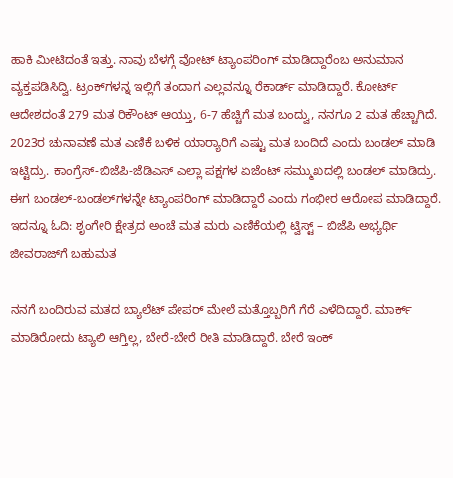ಹಾಕಿ ಮೀಟಿದಂತೆ ಇತ್ತು. ನಾವು ಬೆಳಗ್ಗೆ ವೋಟ್ ಟ್ಯಾಂಪರಿಂಗ್ ಮಾಡಿದ್ದಾರೆಂಬ ಅನುಮಾನ ವ್ಯಕ್ತಪಡಿಸಿದ್ವಿ. ಟ್ರಂಕ್‌ಗಳನ್ನ ಇಲ್ಲಿಗೆ ತಂದಾಗ ಎಲ್ಲವನ್ನೂ ರೆಕಾರ್ಡ್ ಮಾಡಿದ್ದಾರೆ. ಕೋರ್ಟ್ ಆದೇಶದಂತೆ 279 ಮತ ರಿಕೌಂಟ್ ಆಯ್ತು, 6-7 ಹೆಚ್ಚಿಗೆ ಮತ ಬಂದ್ವು, ನನಗೂ 2 ಮತ ಹೆಚ್ಚಾಗಿದೆ. 2023ರ ಚುನಾವಣೆ ಮತ ಎಣಿಕೆ ಬಳಿಕ ಯಾರ‍್ಯಾರಿಗೆ ಎಷ್ಟು ಮತ ಬಂದಿದೆ ಎಂದು ಬಂಡಲ್ ಮಾಡಿ ಇಟ್ಟಿದ್ರು. ಕಾಂಗ್ರೆಸ್-ಬಿಜೆಪಿ-ಜೆಡಿಎಸ್ ಎಲ್ಲಾ ಪಕ್ಷಗಳ ಏಜೆಂಟ್ ಸಮ್ಮುಖದಲ್ಲಿ ಬಂಡಲ್ ಮಾಡಿದ್ರು. ಈಗ ಬಂಡಲ್-ಬಂಡಲ್‌ಗಳನ್ನೇ ಟ್ಯಾಂಪರಿಂಗ್ ಮಾಡಿದ್ದಾರೆ ಎಂದು ಗಂಭೀರ ಆರೋಪ ಮಾಡಿದ್ದಾರೆ. ಇದನ್ನೂ ಓದಿ: ಶೃಂಗೇರಿ ಕ್ಷೇತ್ರದ ಅಂಚೆ ಮತ ಮರು ಎಣಿಕೆಯಲ್ಲಿ ಟ್ವಿಸ್ಟ್ – ಬಿಜೆಪಿ ಅಭ್ಯರ್ಥಿ ಜೀವರಾಜ್‌ಗೆ ಬಹುಮತ

ನನಗೆ ಬಂದಿರುವ ಮತದ ಬ್ಯಾಲೆಟ್ ಪೇಪರ್ ಮೇಲೆ ಮತ್ತೊಬ್ಬರಿಗೆ ಗೆರೆ ಎಳೆದಿದ್ದಾರೆ. ಮಾರ್ಕ್ ಮಾಡಿರೋದು ಟ್ಯಾಲಿ ಆಗ್ತಿಲ್ಲ, ಬೇರೆ-ಬೇರೆ ರೀತಿ ಮಾಡಿದ್ದಾರೆ. ಬೇರೆ ಇಂಕ್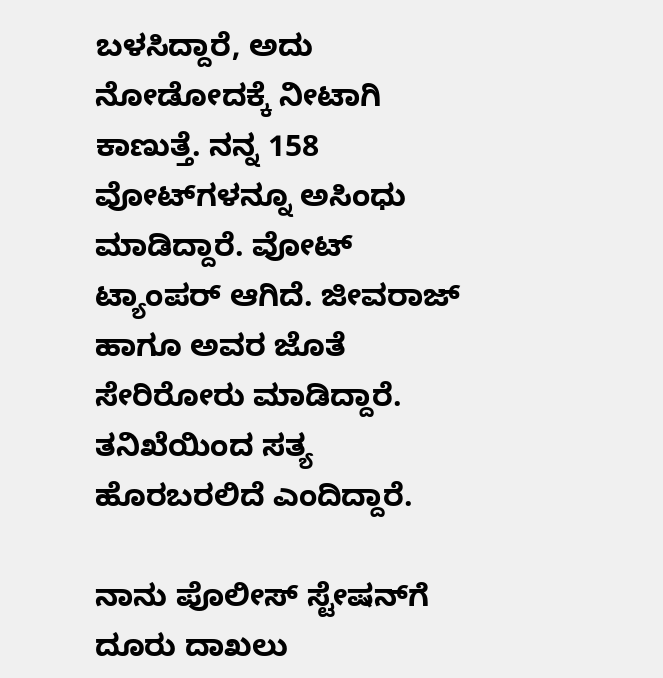ಬಳಸಿದ್ದಾರೆ, ಅದು ನೋಡೋದಕ್ಕೆ ನೀಟಾಗಿ ಕಾಣುತ್ತೆ. ನನ್ನ 158 ವೋಟ್‌ಗಳನ್ನೂ ಅಸಿಂಧು ಮಾಡಿದ್ದಾರೆ. ವೋಟ್ ಟ್ಯಾಂಪರ್ ಆಗಿದೆ. ಜೀವರಾಜ್ ಹಾಗೂ ಅವರ ಜೊತೆ ಸೇರಿರೋರು ಮಾಡಿದ್ದಾರೆ. ತನಿಖೆಯಿಂದ ಸತ್ಯ ಹೊರಬರಲಿದೆ ಎಂದಿದ್ದಾರೆ.

ನಾನು ಪೊಲೀಸ್ ಸ್ಟೇಷನ್‌ಗೆ ದೂರು ದಾಖಲು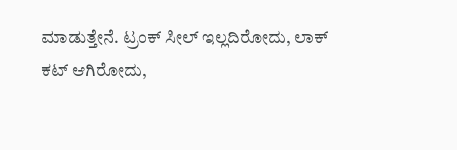ಮಾಡುತ್ತೇನೆ. ಟ್ರಂಕ್ ಸೀಲ್ ಇಲ್ಲದಿರೋದು, ಲಾಕ್ ಕಟ್ ಆಗಿರೋದು,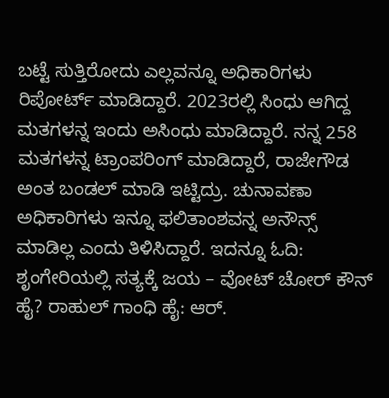ಬಟ್ಟೆ ಸುತ್ತಿರೋದು ಎಲ್ಲವನ್ನೂ ಅಧಿಕಾರಿಗಳು ರಿಪೋರ್ಟ್ ಮಾಡಿದ್ದಾರೆ. 2023ರಲ್ಲಿ ಸಿಂಧು ಆಗಿದ್ದ ಮತಗಳನ್ನ ಇಂದು ಅಸಿಂಧು ಮಾಡಿದ್ದಾರೆ. ನನ್ನ 258 ಮತಗಳನ್ನ ಟ್ರಾಂಪರಿಂಗ್ ಮಾಡಿದ್ದಾರೆ, ರಾಜೇಗೌಡ ಅಂತ ಬಂಡಲ್ ಮಾಡಿ ಇಟ್ಟಿದ್ರು. ಚುನಾವಣಾ ಅಧಿಕಾರಿಗಳು ಇನ್ನೂ ಫಲಿತಾಂಶವನ್ನ ಅನೌನ್ಸ್ ಮಾಡಿಲ್ಲ ಎಂದು ತಿಳಿಸಿದ್ದಾರೆ. ಇದನ್ನೂ ಓದಿ: ಶೃಂಗೇರಿಯಲ್ಲಿ ಸತ್ಯಕ್ಕೆ ಜಯ – ವೋಟ್ ಚೋರ್ ಕೌನ್ ಹೈ? ರಾಹುಲ್ ಗಾಂಧಿ ಹೈ: ಆರ್‌.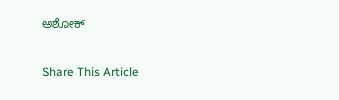ಅಶೋಕ್‌

Share This Article